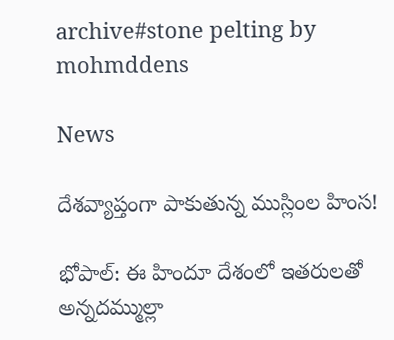archive#stone pelting by mohmddens

News

దేశ‌వ్యాప్తంగా పాకుతున్న ముస్లింల హింస‌!

భోపాల్‌: ఈ హిందూ దేశంలో ఇత‌రుల‌తో అన్న‌ద‌మ్ముల్లా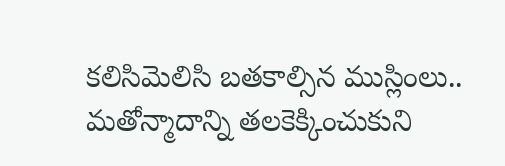క‌లిసిమెలిసి బ‌త‌కాల్సిన ముస్లింలు.. మ‌తోన్మాదాన్ని త‌ల‌కెక్కించుకుని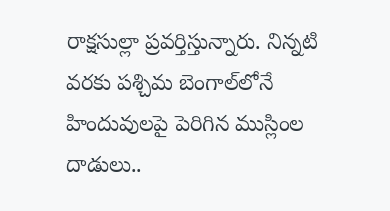రాక్ష‌సుల్లా ప్ర‌వ‌ర్తిస్తున్నారు. నిన్నటి వ‌ర‌కు ప‌శ్చిమ బెంగాల్‌లోనే హిందువుల‌పై పెరిగిన ముస్లింల దాడులు..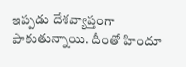ఇప్ప‌డు దేశ‌వ్యాప్తంగా పాకుతున్నాయి. దీంతో హిందూ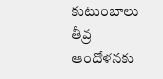కుటుంబాలు తీవ్ర ఆందోళ‌న‌కు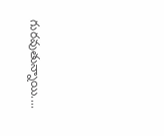గుర‌వుతున్నాయి....